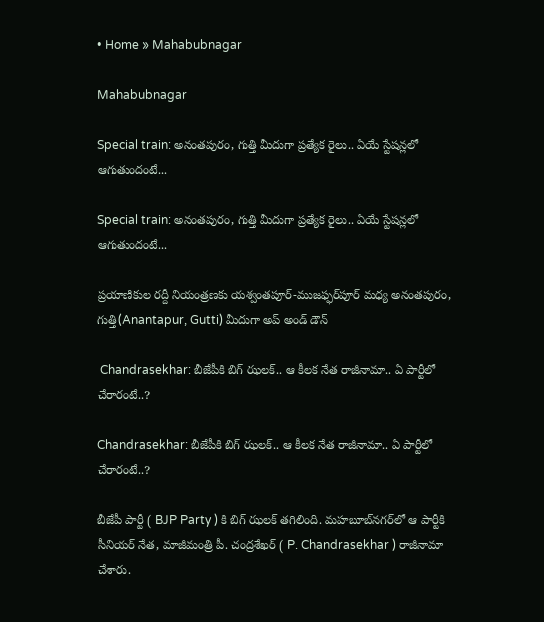• Home » Mahabubnagar

Mahabubnagar

Special train: అనంతపురం, గుత్తి మీదుగా ప్రత్యేక రైలు.. ఏయే స్టేషన్లలో ఆగుతుందంటే...

Special train: అనంతపురం, గుత్తి మీదుగా ప్రత్యేక రైలు.. ఏయే స్టేషన్లలో ఆగుతుందంటే...

ప్రయాణికుల రద్దీ నియంత్రణకు యశ్వంతపూర్‌-ముజఫ్ఫర్‌పూర్‌ మధ్య అనంతపురం, గుత్తి(Anantapur, Gutti) మీదుగా అప్‌ అండ్‌ డౌన్‌

 Chandrasekhar: బీజేపీకి బిగ్ ఝలక్.. ఆ కీలక నేత రాజీనామా.. ఏ పార్టీలో చేరారంటే..?

Chandrasekhar: బీజేపీకి బిగ్ ఝలక్.. ఆ కీలక నేత రాజీనామా.. ఏ పార్టీలో చేరారంటే..?

బీజేపీ పార్టీ ( BJP Party ) కి బిగ్ ఝలక్ తగిలింది. మహబూబ్‌నగర్‌లో ఆ పార్టీకి సీనియర్ నేత, మాజీమంత్రి పీ. చంద్రశేఖర్ ( P. Chandrasekhar ) రాజీనామా చేశారు.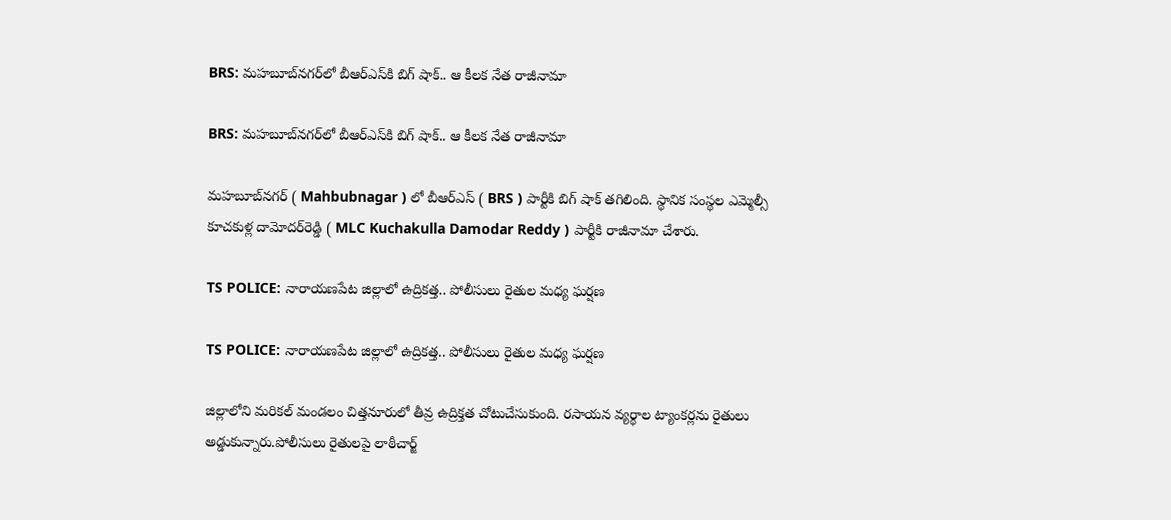BRS: మహబూబ్‌నగర్‌లో బీఆర్ఎస్‌కి బిగ్ షాక్.. ఆ కీలక నేత రాజీనామా

BRS: మహబూబ్‌నగర్‌లో బీఆర్ఎస్‌కి బిగ్ షాక్.. ఆ కీలక నేత రాజీనామా

మహబూబ్‌నగర్‌‌ ( Mahbubnagar ) లో బీఆర్ఎస్ ( BRS ) పార్టీకి బిగ్ షాక్ తగిలింది. స్థానిక సంస్థల ఎమ్మెల్సీ కూచకుళ్ల దామోదర్‌రెడ్డి ( MLC Kuchakulla Damodar Reddy ) పార్టీకి రాజీనామా చేశారు.

TS POLICE: నారాయణపేట జిల్లాలో ఉద్రికత్త.. పోలీసులు రైతుల మధ్య ఘర్షణ

TS POLICE: నారాయణపేట జిల్లాలో ఉద్రికత్త.. పోలీసులు రైతుల మధ్య ఘర్షణ

జిల్లాలోని మరికల్‌ మండలం చిత్తనూరులో తీవ్ర ఉద్రిక్తత చోటుచేసుకుంది. రసాయన వ్యర్థాల ట్యాంకర్లను రైతులు అడ్డుకున్నారు.పోలీసులు రైతులపై లాఠీచార్జ్‌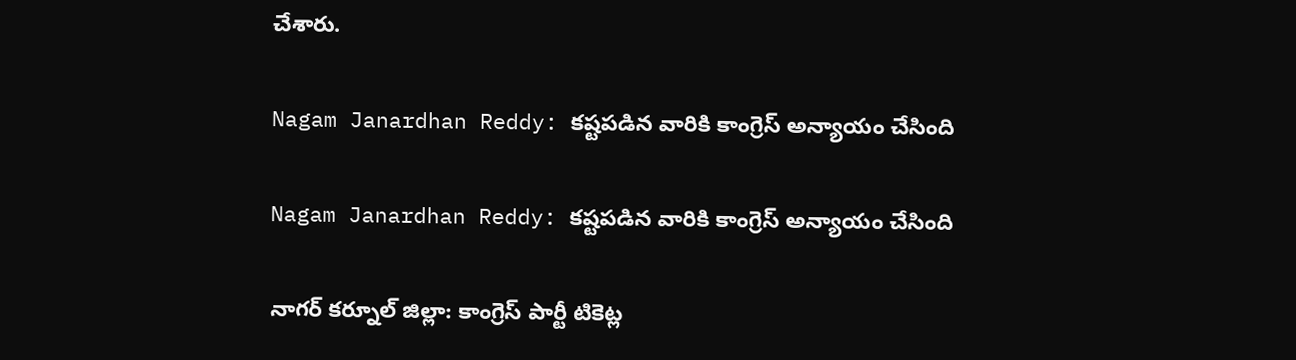చేశారు.

Nagam Janardhan Reddy: కష్టపడిన వారికి కాంగ్రెస్ అన్యాయం చేసింది

Nagam Janardhan Reddy: కష్టపడిన వారికి కాంగ్రెస్ అన్యాయం చేసింది

నాగర్ కర్నూల్ జిల్లా: కాంగ్రెస్ పార్టీ టికెట్ల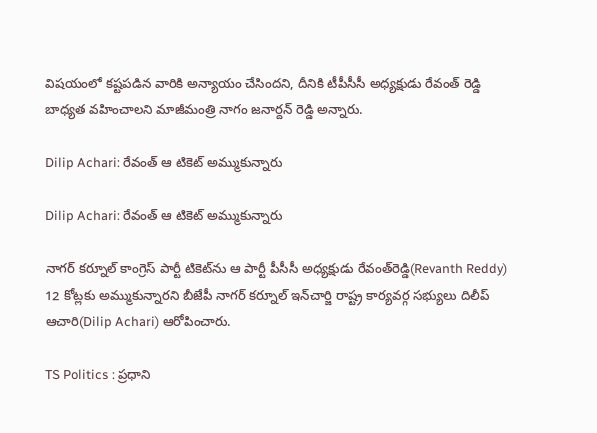విషయంలో కష్టపడిన వారికి అన్యాయం చేసిందని, దీనికి టీపీసీసీ అధ్యక్షుడు రేవంత్ రెడ్డి బాధ్యత వహించాలని మాజీమంత్రి నాగం జనార్దన్ రెడ్డి అన్నారు.

Dilip Achari: రేవంత్ ఆ టికెట్ అమ్ముకున్నారు

Dilip Achari: రేవంత్ ఆ టికెట్ అమ్ముకున్నారు

నాగర్ కర్నూల్ కాంగ్రెస్ పార్టీ టికెట్‌ను ఆ పార్టీ పీసీసీ అధ్యక్షుడు రేవంత్‌రెడ్డి(Revanth Reddy) 12 కోట్లకు అమ్ముకున్నారని బీజేపీ నాగర్ కర్నూల్ ఇన్‌చార్జి రాష్ట్ర కార్యవర్గ సభ్యులు దిలీప్ ఆచారి(Dilip Achari) ఆరోపించారు.

TS Politics : ప్రధాని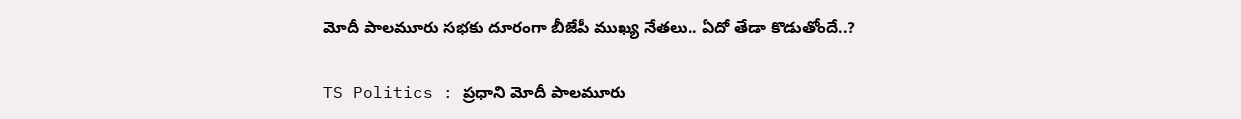మోదీ పాలమూరు సభకు దూరంగా బీజేపీ ముఖ్య నేతలు.. ఏదో తేడా కొడుతోందే..?

TS Politics : ప్రధాని మోదీ పాలమూరు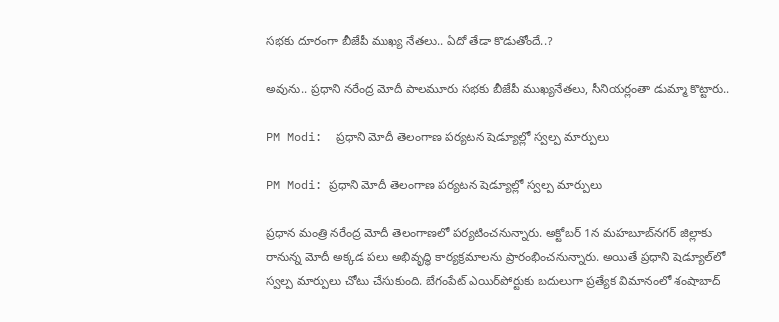సభకు దూరంగా బీజేపీ ముఖ్య నేతలు.. ఏదో తేడా కొడుతోందే..?

అవును.. ప్రధాని నరేంద్ర మోదీ పాలమూరు సభకు బీజేపీ ముఖ్యనేతలు, సీనియర్లంతా డుమ్మా కొట్టారు..

PM Modi:  ప్రధాని మోదీ తెలంగాణ పర్యటన షెడ్యూల్లో స్వల్ప మార్పులు

PM Modi: ప్రధాని మోదీ తెలంగాణ పర్యటన షెడ్యూల్లో స్వల్ప మార్పులు

ప్రధాన మంత్రి నరేంద్ర మోదీ తెలంగాణలో పర్యటించనున్నారు. అక్టోబర్ 1న మహబూబ్‌నగర్ జిల్లాకు రానున్న మోదీ అక్కడ పలు అభివృద్ధి కార్యక్రమాలను ప్రారంభించనున్నారు. అయితే ప్రధాని షెడ్యూల్‌లో స్వల్ప మార్పులు చోటు చేసుకుంది. బేగంపేట్ ఎయిర్‌పోర్టుకు బదులుగా ప్రత్యేక విమానంలో శంషాబాద్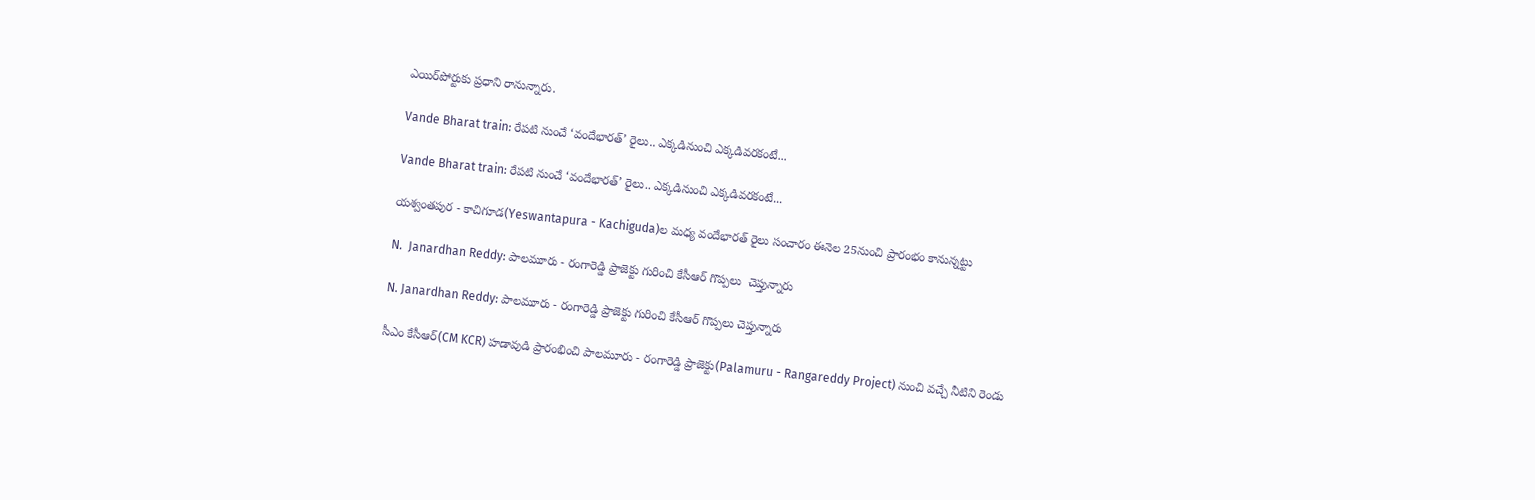ఎయిర్‌పోర్టుకు ప్రధాని రానున్నారు.

Vande Bharat train: రేపటి నుంచే ‘వందేభారత్‌’ రైలు.. ఎక్కడినుంచి ఎక్కడివరకంటే...

Vande Bharat train: రేపటి నుంచే ‘వందేభారత్‌’ రైలు.. ఎక్కడినుంచి ఎక్కడివరకంటే...

యశ్వంతపుర - కాచిగూడ(Yeswantapura - Kachiguda)ల మధ్య వందేభారత్‌ రైలు సంచారం ఈనెల 25నుంచి ప్రారంభం కానున్నట్టు

N.  Janardhan Reddy: పాలమూరు - రంగారెడ్డి ప్రాజెక్టు గురించి కేసీఆర్ గొప్పలు  చెప్తున్నారు

N. Janardhan Reddy: పాలమూరు - రంగారెడ్డి ప్రాజెక్టు గురించి కేసీఆర్ గొప్పలు చెప్తున్నారు

సీఎం కేసీఆర్(CM KCR) హడావుడి ప్రారంభించి పాలమూరు - రంగారెడ్డి ప్రాజెక్టు(Palamuru - Rangareddy Project) నుంచి వచ్చే నీటిని రెండు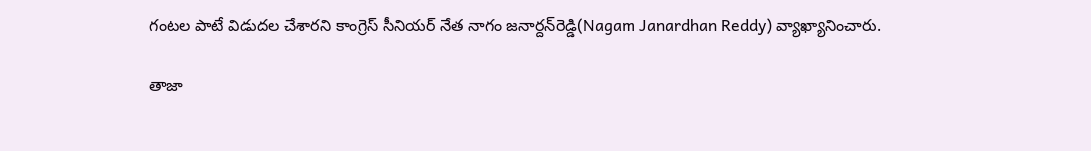గంటల పాటే విడుదల చేశారని కాంగ్రెస్ సీనియర్ నేత నాగం జనార్దన్‌రెడ్డి(Nagam Janardhan Reddy) వ్యాఖ్యానించారు.

తాజా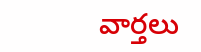వార్తలు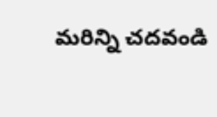మరిన్ని చదవండి